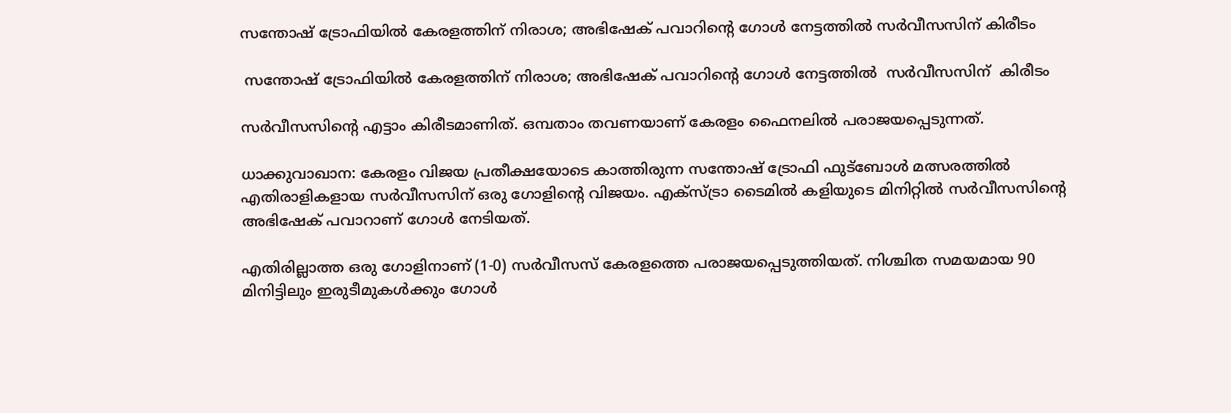സന്തോഷ് ട്രോഫിയില്‍ കേരളത്തിന് നിരാശ; അഭിഷേക് പവാറിന്റെ ഗോള്‍ നേട്ടത്തില്‍ സര്‍വീസസിന് കിരീടം

 സന്തോഷ് ട്രോഫിയില്‍ കേരളത്തിന് നിരാശ; അഭിഷേക് പവാറിന്റെ ഗോള്‍ നേട്ടത്തില്‍  സര്‍വീസസിന്  കിരീടം

സര്‍വീസസിന്റെ എട്ടാം കിരീടമാണിത്. ഒമ്പതാം തവണയാണ് കേരളം ഫൈനലില്‍ പരാജയപ്പെടുന്നത്.

ധാക്കുവാഖാന: കേരളം വിജയ പ്രതീക്ഷയോടെ കാത്തിരുന്ന സന്തോഷ് ട്രോഫി ഫുട്ബോള്‍ മത്സരത്തില്‍ എതിരാളികളായ സര്‍വീസസിന് ഒരു ഗോളിന്റെ വിജയം. എക്‌സ്ട്രാ ടൈമില്‍ കളിയുടെ മിനിറ്റില്‍ സര്‍വീസസിന്റെ അഭിഷേക് പവാറാണ് ഗോള്‍ നേടിയത്.

എതിരില്ലാത്ത ഒരു ഗോളിനാണ് (1-0) സര്‍വീസസ് കേരളത്തെ പരാജയപ്പെടുത്തിയത്. നിശ്ചിത സമയമായ 90 മിനിട്ടിലും ഇരുടീമുകള്‍ക്കും ഗോള്‍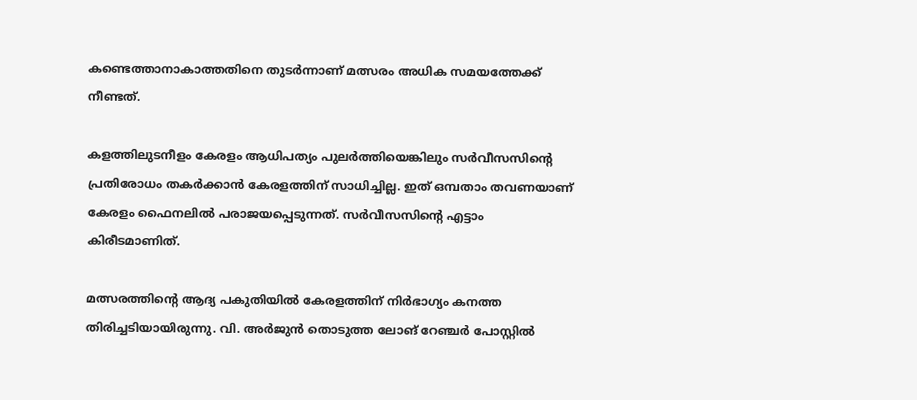കണ്ടെത്താനാകാത്തതിനെ തുടര്‍ന്നാണ് മത്സരം അധിക സമയത്തേക്ക് നീണ്ടത്.

കളത്തിലുടനീളം കേരളം ആധിപത്യം പുലര്‍ത്തിയെങ്കിലും സര്‍വീസസിന്റെ പ്രതിരോധം തകര്‍ക്കാന്‍ കേരളത്തിന് സാധിച്ചില്ല. ഇത് ഒമ്പതാം തവണയാണ് കേരളം ഫൈനലില്‍ പരാജയപ്പെടുന്നത്. സര്‍വീസസിന്റെ എട്ടാം കിരീടമാണിത്.

മത്സരത്തിന്റെ ആദ്യ പകുതിയില്‍ കേരളത്തിന് നിര്‍ഭാഗ്യം കനത്ത തിരിച്ചടിയായിരുന്നു. വി. അര്‍ജുന്‍ തൊടുത്ത ലോങ് റേഞ്ചര്‍ പോസ്റ്റില്‍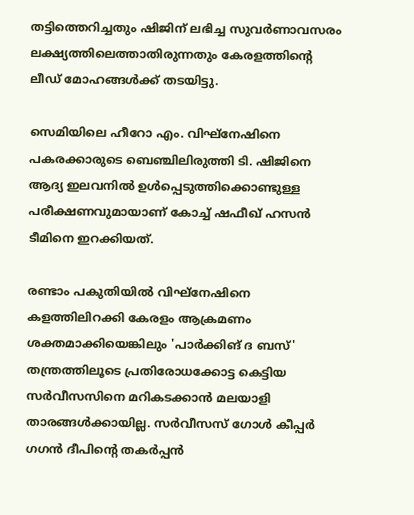തട്ടിത്തെറിച്ചതും ഷിജിന് ലഭിച്ച സുവര്‍ണാവസരം ലക്ഷ്യത്തിലെത്താതിരുന്നതും കേരളത്തിന്റെ ലീഡ് മോഹങ്ങള്‍ക്ക് തടയിട്ടു.

സെമിയിലെ ഹീറോ എം. വിഘ്നേഷിനെ പകരക്കാരുടെ ബെഞ്ചിലിരുത്തി ടി. ഷിജിനെ ആദ്യ ഇലവനില്‍ ഉള്‍പ്പെടുത്തിക്കൊണ്ടുള്ള പരീക്ഷണവുമായാണ് കോച്ച് ഷഫീഖ് ഹസന്‍ ടീമിനെ ഇറക്കിയത്.

രണ്ടാം പകുതിയില്‍ വിഘ്നേഷിനെ കളത്തിലിറക്കി കേരളം ആക്രമണം ശക്തമാക്കിയെങ്കിലും 'പാര്‍ക്കിങ് ദ ബസ്' തന്ത്രത്തിലൂടെ പ്രതിരോധക്കോട്ട കെട്ടിയ സര്‍വീസസിനെ മറികടക്കാന്‍ മലയാളി താരങ്ങള്‍ക്കായില്ല. സര്‍വീസസ് ഗോള്‍ കീപ്പര്‍ ഗഗന്‍ ദീപിന്റെ തകര്‍പ്പന്‍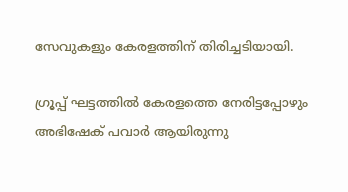സേവുകളും കേരളത്തിന് തിരിച്ചടിയായി.

ഗ്രൂപ്പ് ഘട്ടത്തില്‍ കേരളത്തെ നേരിട്ടപ്പോഴും അഭിഷേക് പവാര്‍ ആയിരുന്നു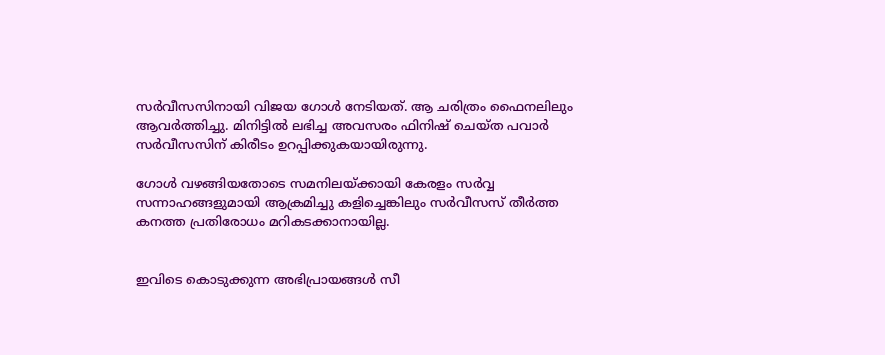സര്‍വീസസിനായി വിജയ ഗോള്‍ നേടിയത്. ആ ചരിത്രം ഫൈനലിലും ആവര്‍ത്തിച്ചു. മിനിട്ടില്‍ ലഭിച്ച അവസരം ഫിനിഷ് ചെയ്ത പവാര്‍ സര്‍വീസസിന് കിരീടം ഉറപ്പിക്കുകയായിരുന്നു.

ഗോള്‍ വഴങ്ങിയതോടെ സമനിലയ്ക്കായി കേരളം സര്‍വ്വ സന്നാഹങ്ങളുമായി ആക്രമിച്ചു കളിച്ചെങ്കിലും സര്‍വീസസ് തീര്‍ത്ത കനത്ത പ്രതിരോധം മറികടക്കാനായില്ല.


ഇവിടെ കൊടുക്കുന്ന അഭിപ്രായങ്ങള്‍ സീ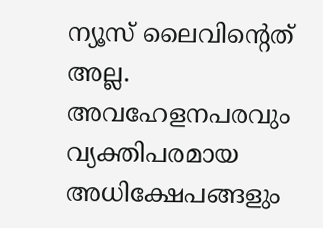ന്യൂസ് ലൈവിന്റെത് അല്ല. അവഹേളനപരവും വ്യക്തിപരമായ അധിക്ഷേപങ്ങളും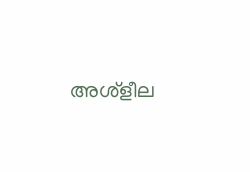അശ്‌ളീല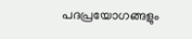പദപ്രയോഗങ്ങളും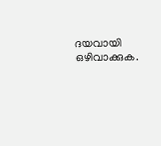ദയവായി ഒഴിവാക്കുക.